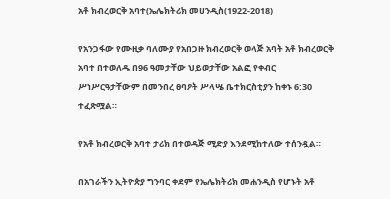አቶ ክብረወርቅ አባተ(ኤሌክትሪክ መሀንዲስ(1922-2018)

የአንጋፋው የሙዚቃ ባለሙያ የአበጋዙ ክብረወርቅ ወላጅ አባት አቶ ክብረወርቅ አባተ በተወለዱ በ96 ዓመታቸው ህይወታቸው አልፎ የቀብር ሥነሥርዓታቸውም በመንበረ ፀባዖት ሥላሤ ቤተክርስቲያን ከቀኑ 6:30 ተፈጽሟል።

የአቶ ክብረወርቅ አባተ ታሪክ በተወዳጅ ሚድያ እንደሚከተለው ተሰንዷል።

በአገራችን ኢትዮጵያ ግንባር ቀደም የኤሌክትሪክ መሐንዲስ የሆኑት አቶ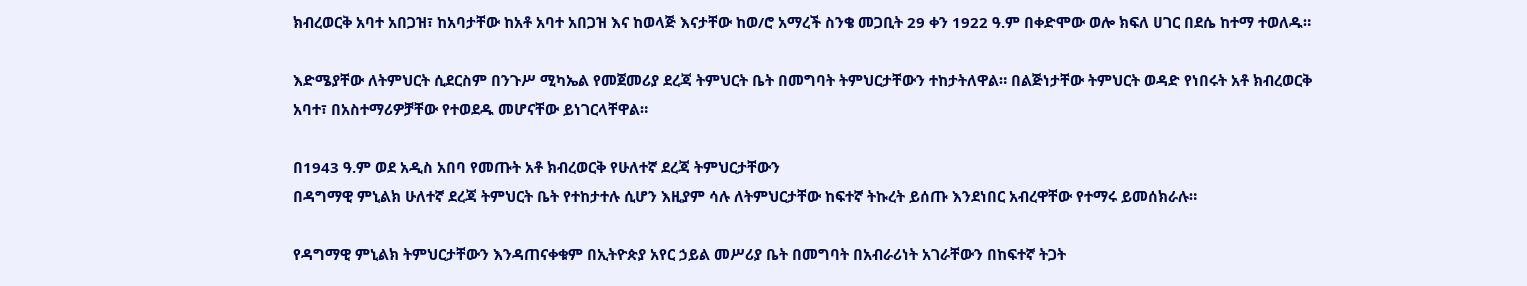ክብረወርቅ አባተ አበጋዝ፣ ከአባታቸው ከአቶ አባተ አበጋዝ እና ከወላጅ እናታቸው ከወ/ሮ አማረች ስንቄ መጋቢት 29 ቀን 1922 ዓ.ም በቀድሞው ወሎ ክፍለ ሀገር በደሴ ከተማ ተወለዱ።

እድሜያቸው ለትምህርት ሲደርስም በንጉሥ ሚካኤል የመጀመሪያ ደረጃ ትምህርት ቤት በመግባት ትምህርታቸውን ተከታትለዋል። በልጅነታቸው ትምህርት ወዳድ የነበሩት አቶ ክብረወርቅ አባተ፣ በአስተማሪዎቻቸው የተወደዱ መሆናቸው ይነገርላቸዋል።

በ1943 ዓ.ም ወደ አዲስ አበባ የመጡት አቶ ክብረወርቅ የሁለተኛ ደረጃ ትምህርታቸውን
በዳግማዊ ምኒልክ ሁለተኛ ደረጃ ትምህርት ቤት የተከታተሉ ሲሆን እዚያም ሳሉ ለትምህርታቸው ከፍተኛ ትኩረት ይሰጡ እንደነበር አብረዋቸው የተማሩ ይመሰክራሉ።

የዳግማዊ ምኒልክ ትምህርታቸውን እንዳጠናቀቁም በኢትዮጵያ አየር ኃይል መሥሪያ ቤት በመግባት በአብራሪነት አገራቸውን በከፍተኛ ትጋት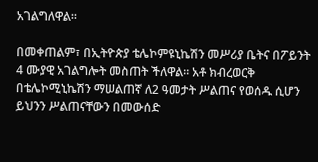አገልግለዋል።

በመቀጠልም፣ በኢትዮጵያ ቴሌኮምዩኒኬሽን መሥሪያ ቤትና በፖይንት 4 ሙያዊ አገልግሎት መስጠት ችለዋል። አቶ ክብረወርቅ በቴሌኮሚኒኬሽን ማሠልጠኛ ለ2 ዓመታት ሥልጠና የወሰዱ ሲሆን ይህንን ሥልጠናቸውን በመውሰድ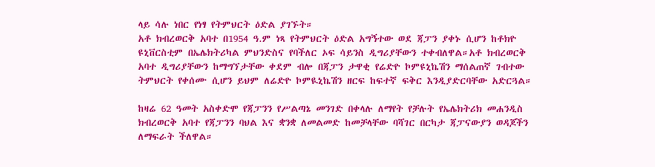ላይ ሳሉ ነበር የነፃ የትምህርት ዕድል ያገኙት።
አቶ ክብረወርቅ አባተ በ1954 ዓ.ም ነጻ የትምህርት ዕድል አግኝተው ወደ ጃፓን ያቀኑ ሲሆን ከቶክዮ ዩኒቨርስቲም በኤሌክትሪካል ምህንድስና የባችለር ኦፍ ሳይንስ ዲግሪያቸውን ተቀብለዋል።አቶ ክብረወርቅ አባተ ዲግሪያቸውን ከማግኘታቸው ቀደም ብሎ በጃፓን ታዋቂ የሬድዮ ኮምዩኒኬሽን ማሰልጠኛ ገብተው ትምህርት የቀሰሙ ሲሆን ይህም ለሬድዮ ኮምዪኒኬሽን ዘርፍ ከፍተኛ ፍቅር እንዲያድርባቸው አድርጓል።

ከዛሬ 62 ዓመት አስቀድሞ የጃፓንን የሥልጣኔ መንገድ በቀላሉ ለማየት የቻሉት የኤሌክትሪክ መሐንዲስ ክብረወርቅ አባተ የጃፓንን ባህል እና ቋንቋ ለመልመድ ከመቻላቸው ባሻገር በርካታ ጃፓናውያን ወዳጆችን ለማፍራት ችለዋል።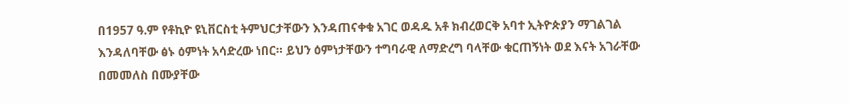በ1957 ዓ.ም የቶኪዮ ዩኒቨርስቲ ትምህርታቸውን እንዳጠናቀቁ አገር ወዳዱ አቶ ክብረወርቅ አባተ ኢትዮጵያን ማገልገል እንዳለባቸው ፅኑ ዕምነት አሳድረው ነበር። ይህን ዕምነታቸውን ተግባራዊ ለማድረግ ባላቸው ቁርጠኝነት ወደ እናት አገራቸው በመመለስ በሙያቸው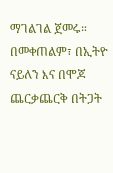ማገልገል ጀመሩ። በመቀጠልም፣ በኢትዮ ናይለን እና በሞጆ ጨርቃጨርቅ በትጋት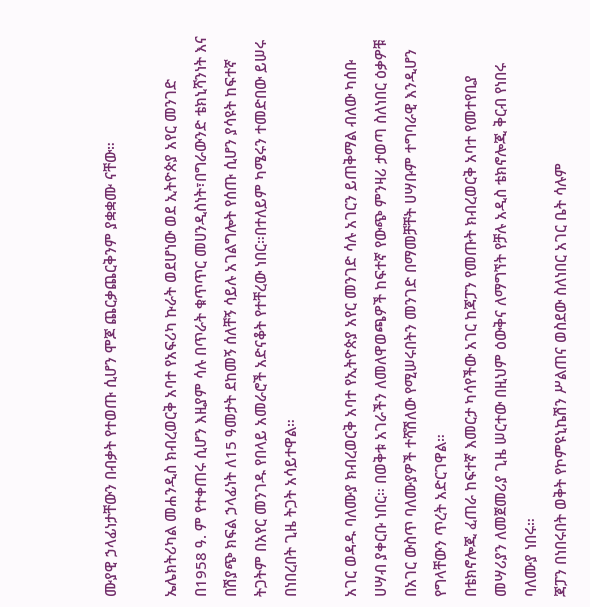ሙያዊ ኃላፊነታቸውን በብቃት የተወጡ ሲሆን ሞጆ ጨርቃጨርቅንም ያቋቋሙ ናቸው።

ኤሌክትሪካል መሐንዲስ ክብረወርቅ አባተ የአፍሪካ ኩራት ወደሆነው ወደ ኢትዮጵያ አየር መንገድ በ1958 ዓ. ም የተቀጠሩ ሲሆን እዚያም ሳሉ በጥራት ቁጥጥር መሀንዲስነት፣በግራውንድ ቴክኒሻንነት እና በሽያጭ ክፍል ኃላፊነት ለ15 ዓመታት ደከመኝ ሰለቸኝ ሳይሉ አገልግሎት የሰጡ ሲሆን ያሳዩት ከፍተኛ ትጋትም በአየር መንገዱ የበላይ አመራሮች አድናቆት የተቸረው ነበር።በተለይም ካሜሩን ተመድበው ይሠሩ በነበረበት ጊዜ ትጋት አሳይተዋል።

አገር ወዳዱ ባለሙያ ክብረወርቅ አባተ የኢትዮጵያ አየር መንገድ ሳሉ አገርን ይጠቅማል ብለው ካሰቡ ሀሣብ ያቀርቡ ነበር። በወቅቱ አገራችን ለመለዋወጫዎች ከፍተኛ የውጭ ምንዛሪ ታወጣ ስለነበር ዕቃዎቹ በአገር ውስጥ ባለሙያዎች ተሻሽለው የሚሠሩበትን መንገድ በማመቻቸት ሀሣቡም ተግባራዊ እንዲሆን የግላቸውን ጥረት አድርገዋል።
በቴክኖሎጂ ፈጠራ ከፍተኛ እመርታ ካሳየችው አገር ከጃፓን የመጡት ክብረወርቅ አባተ የመተየቢያ መሣሪያን ለመጀመሪያ ጊዜ ሠርተው በዚህም ዕውቅና ለማግኘት የቻሉ አዲስ ቴክኖሎጂ ቅርብ የነበሩ ባለሙያ ነበሩ።
ጃፓን በነበሩበት ወቅት የኮምዩኒኬሽን ሥልጠና ወስደው ስለነበር አገር ቤት ሳሉም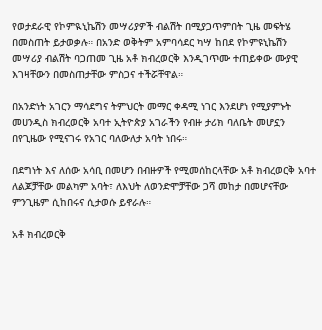የወታደራዊ የኮምዪኒኬሽን መሣሪያዎች ብልሽት በሚያጋጥምበት ጊዜ መፍትሄ በመስጠት ይታወቃሉ። በአንድ ወቅትም አምባሳደር ካሣ ከበደ የኮምዩኒኬሽን መሣሪያ ብልሽት ባጋጠመ ጊዜ አቶ ክብረወርቅ እንዲገጥሙ ተጠይቀው ሙያዊ እገዛቸውን በመስጠታቸው ምስጋና ተችሯቸዋል።

በአንድነት አገርን ማሳደግና ትምህርት መማር ቀዳሚ ነገር እንደሆነ የሚያምኑት መሀንዲስ ክብረወርቅ አባተ ኢትዮጵያ አገራችን የብዙ ታሪክ ባለቤት መሆኗን በየጊዜው የሚናገሩ የአገር ባለውለታ አባት ነበሩ።

በደግነት እና ለሰው አሳቢ በመሆን በብዙዎች የሚመሰከርላቸው አቶ ክብረወርቅ አባተ ለልጆቻቸው መልካም አባት፣ ለእህት ለወንድሞቻቸው ጋሻ መከታ በመሆናቸው ምንጊዜም ሲከበሩና ሲታወሱ ይኖራሉ።

አቶ ክብረወርቅ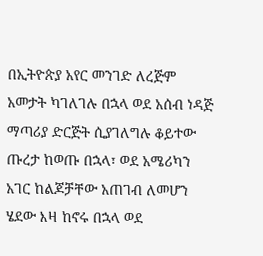በኢትዮጵያ አየር መንገድ ለረጅም አመታት ካገለገሉ በኋላ ወደ አሰብ ነዳጅ ማጣሪያ ድርጅት ሲያገለግሉ ቆይተው ጡረታ ከወጡ በኋላ፣ ወደ አሜሪካን አገር ከልጆቻቸው አጠገብ ለመሆን ሄደው እዛ ከኖሩ በኋላ ወደ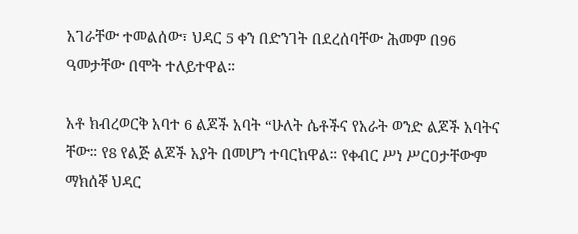አገራቸው ተመልሰው፣ ህዳር 5 ቀን በድንገት በደረሰባቸው ሕመም በ96 ዓመታቸው በሞት ተለይተዋል።

አቶ ክብረወርቅ አባተ 6 ልጆች አባት “ሁለት ሴቶችና የአራት ወንድ ልጆች አባትና ቸው። የ8 የልጅ ልጆች አያት በመሆን ተባርከዋል። የቀብር ሥነ ሥርዐታቸውም ማክሰኞ ህዳር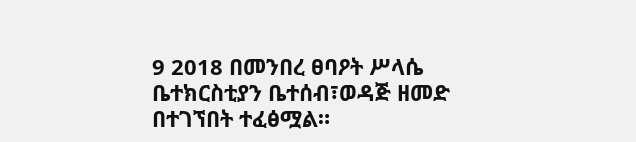9 2018 በመንበረ ፀባዖት ሥላሴ ቤተክርስቲያን ቤተሰብ፣ወዳጅ ዘመድ በተገኘበት ተፈፅሟል።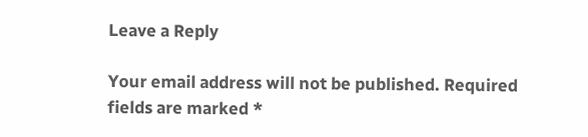Leave a Reply

Your email address will not be published. Required fields are marked *